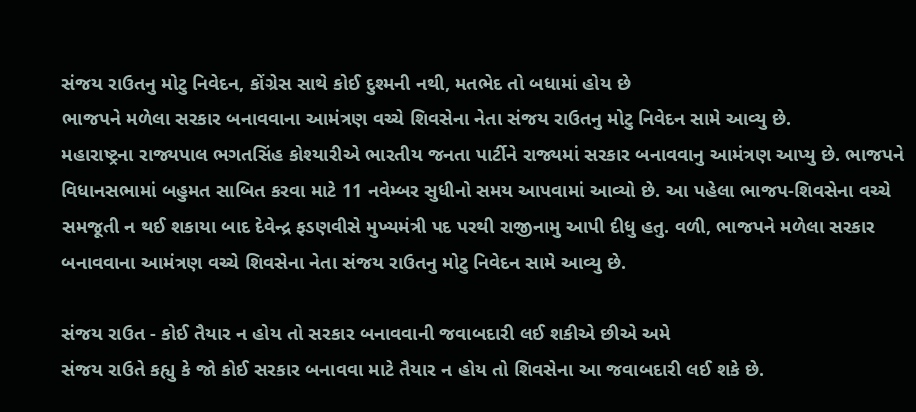સંજય રાઉતનુ મોટુ નિવેદન, કોંગ્રેસ સાથે કોઈ દુશ્મની નથી, મતભેદ તો બધામાં હોય છે
ભાજપને મળેલા સરકાર બનાવવાના આમંત્રણ વચ્ચે શિવસેના નેતા સંજય રાઉતનુ મોટુ નિવેદન સામે આવ્યુ છે.
મહારાષ્ટ્રના રાજ્યપાલ ભગતસિંહ કોશ્યારીએ ભારતીય જનતા પાર્ટીને રાજ્યમાં સરકાર બનાવવાનુ આમંત્રણ આપ્યુ છે. ભાજપને વિધાનસભામાં બહુમત સાબિત કરવા માટે 11 નવેમ્બર સુધીનો સમય આપવામાં આવ્યો છે. આ પહેલા ભાજપ-શિવસેના વચ્ચે સમજૂતી ન થઈ શકાયા બાદ દેવેન્દ્ર ફડણવીસે મુખ્યમંત્રી પદ પરથી રાજીનામુ આપી દીધુ હતુ. વળી, ભાજપને મળેલા સરકાર બનાવવાના આમંત્રણ વચ્ચે શિવસેના નેતા સંજય રાઉતનુ મોટુ નિવેદન સામે આવ્યુ છે.

સંજય રાઉત - કોઈ તૈયાર ન હોય તો સરકાર બનાવવાની જવાબદારી લઈ શકીએ છીએ અમે
સંજય રાઉતે કહ્યુ કે જો કોઈ સરકાર બનાવવા માટે તૈયાર ન હોય તો શિવસેના આ જવાબદારી લઈ શકે છે.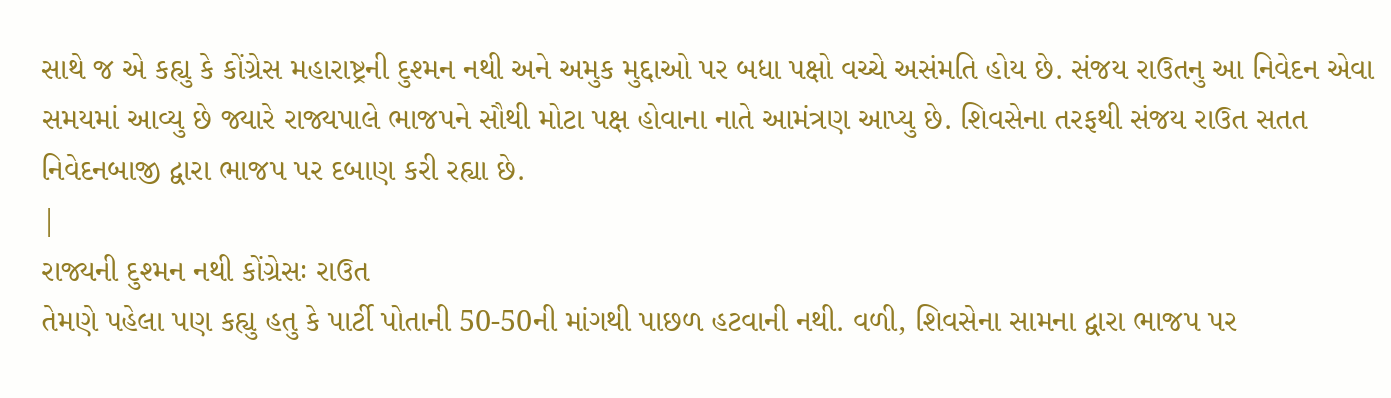સાથે જ એ કહ્યુ કે કોંગ્રેસ મહારાષ્ટ્રની દુશ્મન નથી અને અમુક મુદ્દાઓ પર બધા પક્ષો વચ્ચે અસંમતિ હોય છે. સંજય રાઉતનુ આ નિવેદન એવા સમયમાં આવ્યુ છે જ્યારે રાજ્યપાલે ભાજપને સૌથી મોટા પક્ષ હોવાના નાતે આમંત્રણ આપ્યુ છે. શિવસેના તરફથી સંજય રાઉત સતત નિવેદનબાજી દ્વારા ભાજપ પર દબાણ કરી રહ્યા છે.
|
રાજ્યની દુશ્મન નથી કોંગ્રેસઃ રાઉત
તેમણે પહેલા પણ કહ્યુ હતુ કે પાર્ટી પોતાની 50-50ની માંગથી પાછળ હટવાની નથી. વળી, શિવસેના સામના દ્વારા ભાજપ પર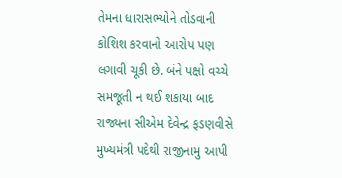તેમના ધારાસભ્યોને તોડવાની કોશિશ કરવાનો આરોપ પણ લગાવી ચૂકી છે. બંને પક્ષો વચ્ચે સમજૂતી ન થઈ શકાયા બાદ રાજ્યના સીએમ દેવેન્દ્ર ફડણવીસે મુખ્યમંત્રી પદેથી રાજીનામુ આપી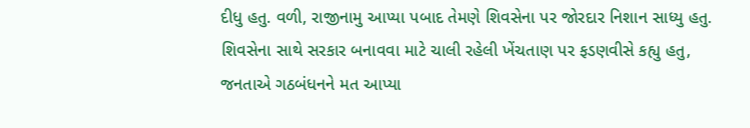દીધુ હતુ. વળી, રાજીનામુ આપ્યા પબાદ તેમણે શિવસેના પર જોરદાર નિશાન સાધ્યુ હતુ. શિવસેના સાથે સરકાર બનાવવા માટે ચાલી રહેલી ખેંચતાણ પર ફડણવીસે કહ્યુ હતુ, જનતાએ ગઠબંધનને મત આપ્યા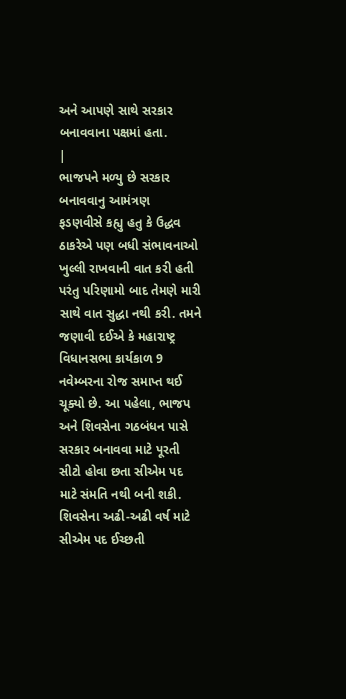અને આપણે સાથે સરકાર બનાવવાના પક્ષમાં હતા.
|
ભાજપને મળ્યુ છે સરકાર બનાવવાનુ આમંત્રણ
ફડણવીસે કહ્યુ હતુ કે ઉદ્ધવ ઠાકરેએ પણ બધી સંભાવનાઓ ખુલ્લી રાખવાની વાત કરી હતી પરંતુ પરિણામો બાદ તેમણે મારી સાથે વાત સુદ્ધા નથી કરી. તમને જણાવી દઈએ કે મહારાષ્ટ્ર વિધાનસભા કાર્યકાળ 9 નવેમ્બરના રોજ સમાપ્ત થઈ ચૂક્યો છે. આ પહેલા, ભાજપ અને શિવસેના ગઠબંધન પાસે સરકાર બનાવવા માટે પૂરતી સીટો હોવા છતા સીએમ પદ માટે સંમતિ નથી બની શકી. શિવસેના અઢી-અઢી વર્ષ માટે સીએમ પદ ઈચ્છતી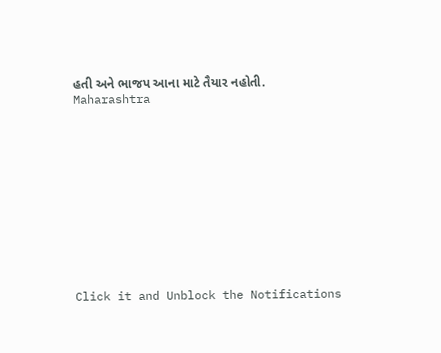હતી અને ભાજપ આના માટે તૈયાર નહોતી.
Maharashtra












Click it and Unblock the Notifications